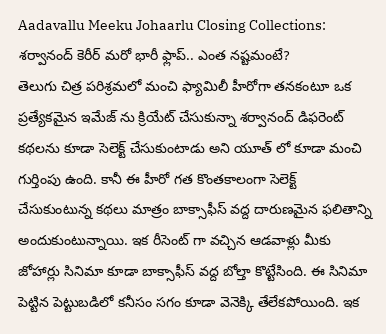Aadavallu Meeku Johaarlu Closing Collections: శర్వానంద్ కెరీర్ మరో భారీ ఫ్లాప్.. ఎంత నష్టమంటే?
తెలుగు చిత్ర పరిశ్రమలో మంచి ఫ్యామిలీ హీరోగా తనకంటూ ఒక ప్రత్యేకమైన ఇమేజ్ ను క్రియేట్ చేసుకున్నా శర్వానంద్ డిఫరెంట్ కథలను కూడా సెలెక్ట్ చేసుకుంటాడు అని యూత్ లో కూడా మంచి గుర్తింపు ఉంది. కానీ ఈ హీరో గత కొంతకాలంగా సెలెక్ట్ చేసుకుంటున్న కథలు మాత్రం బాక్సాఫీస్ వద్ద దారుణమైన ఫలితాన్ని అందుకుంటున్నాయి. ఇక రీసెంట్ గా వచ్చిన ఆడవాళ్లు మీకు జోహార్లు సినిమా కూడా బాక్సాఫీస్ వద్ద బోల్తా కొట్టేసింది. ఈ సినిమా పెట్టిన పెట్టుబడిలో కనీసం సగం కూడా వెనెక్కి తేలేకపోయింది. ఇక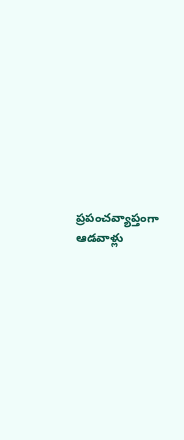ప్రపంచవ్యాప్తంగా ఆడవాళ్లు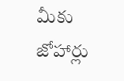మీకు జోహార్లు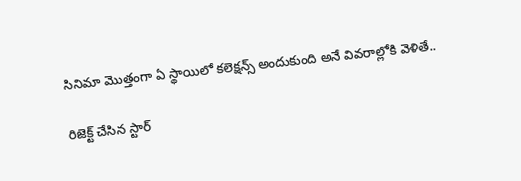సినిమా మొత్తంగా ఏ స్థాయిలో కలెక్షన్స్ అందుకుంది అనే వివరాల్లోకి వెళితే..

రిజెక్ట్ చేసిన స్టార్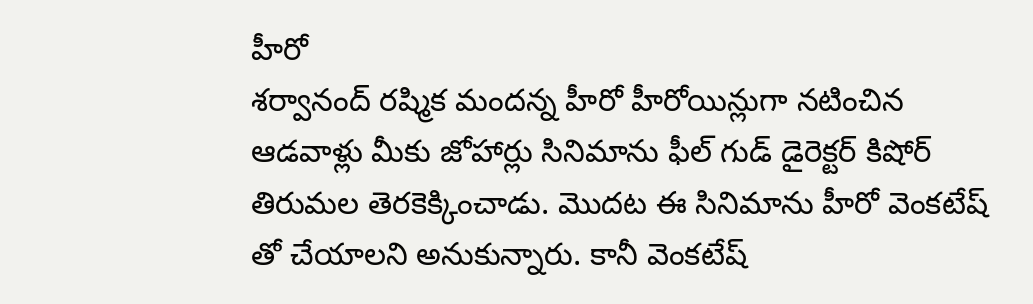హీరో
శర్వానంద్ రష్మిక మందన్న హీరో హీరోయిన్లుగా నటించిన ఆడవాళ్లు మీకు జోహార్లు సినిమాను ఫీల్ గుడ్ డైరెక్టర్ కిషోర్ తిరుమల తెరకెక్కించాడు. మొదట ఈ సినిమాను హీరో వెంకటేష్ తో చేయాలని అనుకున్నారు. కానీ వెంకటేష్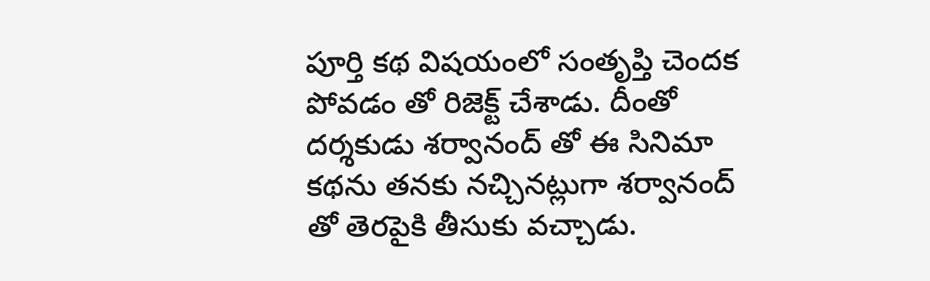పూర్తి కథ విషయంలో సంతృప్తి చెందక పోవడం తో రిజెక్ట్ చేశాడు. దీంతో దర్శకుడు శర్వానంద్ తో ఈ సినిమా కథను తనకు నచ్చినట్లుగా శర్వానంద్ తో తెరపైకి తీసుకు వచ్చాడు.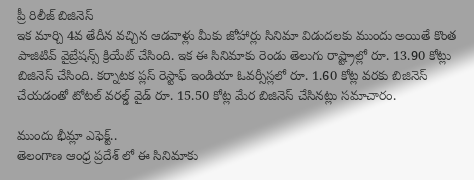ప్రీ రిలీజ్ బిజినెస్
ఇక మార్చి 4వ తేదీన వచ్చిన ఆడవాళ్లు మీకు జోహార్లు సినిమా విడుదలకు ముందు అయితే కొంత పాజిటివ్ వైబ్రేషన్స్ క్రియేట్ చేసింది. ఇక ఈ సినిమాకు రెండు తెలుగు రాష్ట్రాల్లో రూ. 13.90 కోట్లు బిజినెస్ చేసింది. కర్నాటక ప్లస్ రెస్టాఫ్ ఇండియా ఓవర్సీస్లలో రూ. 1.60 కోట్ల వరకు బిజినెస్ చేయడంతో టోటల్ వరల్డ్ వైడ్ రూ. 15.50 కోట్ల మేర బిజినెస్ చేసినట్లు సమాచారం.

ముందు భీమ్లా ఎఫెక్ట్..
తెలంగాణ ఆంధ్ర ప్రదేశ్ లో ఈ సినిమాకు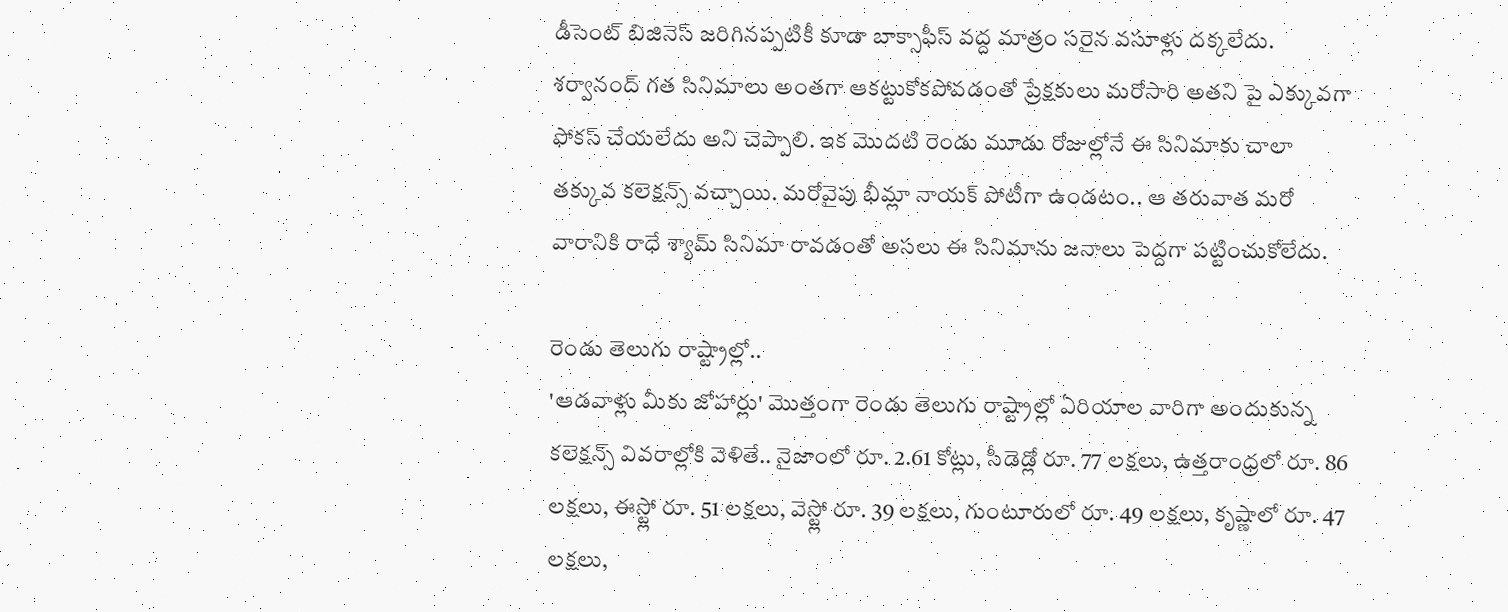డీసెంట్ బిజినెస్ జరిగినప్పటికీ కూడా బాక్సాఫీస్ వద్ద మాత్రం సరైన వసూళ్లు దక్కలేదు. శర్వానంద్ గత సినిమాలు అంతగా ఆకట్టుకోకపోవడంతో ప్రేక్షకులు మరోసారి అతని పై ఎక్కువగా ఫోకస్ చేయలేదు అని చెప్పాలి. ఇక మొదటి రెండు మూడు రోజుల్లోనే ఈ సినిమాకు చాలా తక్కువ కలెక్షన్స్ వచ్చాయి. మరోవైపు భీమ్లా నాయక్ పోటీగా ఉండటం.. ఆ తరువాత మరో వారానికి రాధే శ్యామ్ సినిమా రావడంతో అసలు ఈ సినిమాను జనాలు పెద్దగా పట్టించుకోలేదు.

రెండు తెలుగు రాష్ట్రాల్లో..
'ఆడవాళ్లు మీకు జోహార్లు' మొత్తంగా రెండు తెలుగు రాష్ట్రాల్లో ఏరియాల వారిగా అందుకున్న కలెక్షన్స్ వివరాల్లోకి వెళితే.. నైజాంలో రూ. 2.61 కోట్లు, సీడెడ్లో రూ. 77 లక్షలు, ఉత్తరాంధ్రలో రూ. 86 లక్షలు, ఈస్ట్లో రూ. 51 లక్షలు, వెస్ట్లో రూ. 39 లక్షలు, గుంటూరులో రూ. 49 లక్షలు, కృష్ణాలో రూ. 47 లక్షలు,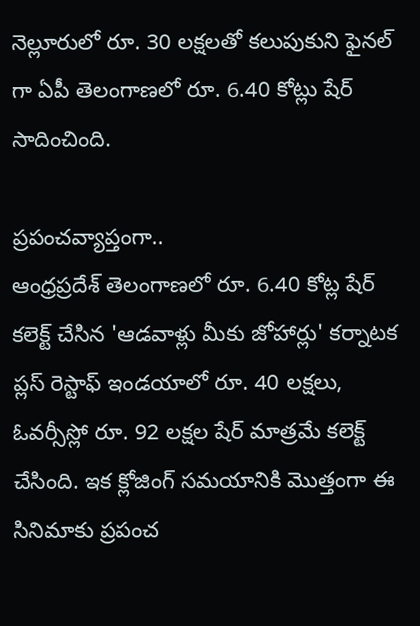నెల్లూరులో రూ. 30 లక్షలతో కలుపుకుని ఫైనల్ గా ఏపీ తెలంగాణలో రూ. 6.40 కోట్లు షేర్ సాదించింది.

ప్రపంచవ్యాప్తంగా..
ఆంధ్రప్రదేశ్ తెలంగాణలో రూ. 6.40 కోట్ల షేర్ కలెక్ట్ చేసిన 'ఆడవాళ్లు మీకు జోహార్లు' కర్నాటక ప్లస్ రెస్టాఫ్ ఇండయాలో రూ. 40 లక్షలు, ఓవర్సీస్లో రూ. 92 లక్షల షేర్ మాత్రమే కలెక్ట్ చేసింది. ఇక క్లోజింగ్ సమయానికి మొత్తంగా ఈ సినిమాకు ప్రపంచ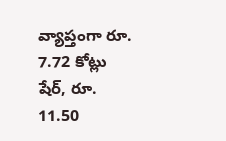వ్యాప్తంగా రూ. 7.72 కోట్లు షేర్, రూ. 11.50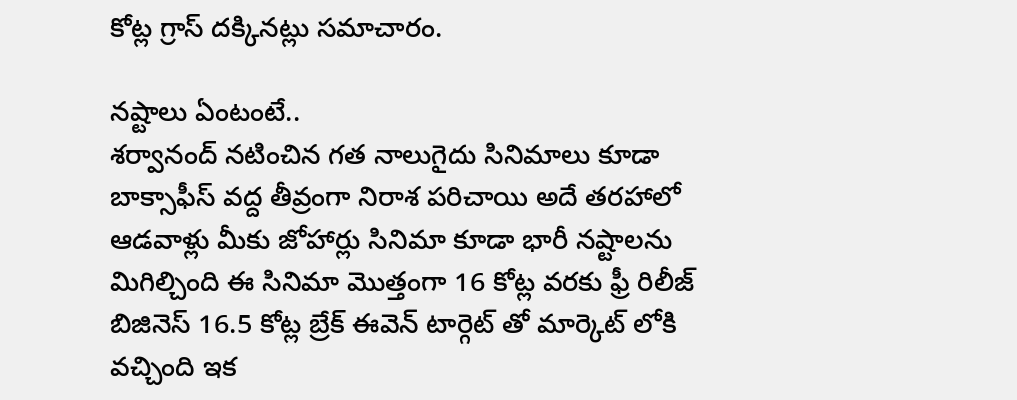కోట్ల గ్రాస్ దక్కినట్లు సమాచారం.

నష్టాలు ఏంటంటే..
శర్వానంద్ నటించిన గత నాలుగైదు సినిమాలు కూడా బాక్సాఫీస్ వద్ద తీవ్రంగా నిరాశ పరిచాయి అదే తరహాలో ఆడవాళ్లు మీకు జోహార్లు సినిమా కూడా భారీ నష్టాలను మిగిల్చింది ఈ సినిమా మొత్తంగా 16 కోట్ల వరకు ఫ్రీ రిలీజ్ బిజినెస్ 16.5 కోట్ల బ్రేక్ ఈవెన్ టార్గెట్ తో మార్కెట్ లోకి వచ్చింది ఇక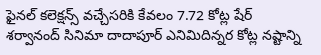ఫైనల్ కలెక్షన్స్ వచ్చేసరికి కేవలం 7.72 కోట్ల షేర్ శర్వానంద్ సినిమా దాదాపూర్ ఎనిమిదిన్నర కోట్ల నష్టాన్ని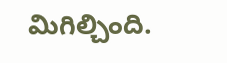మిగిల్చింది.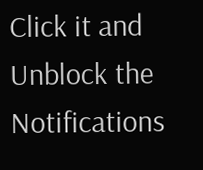Click it and Unblock the Notifications